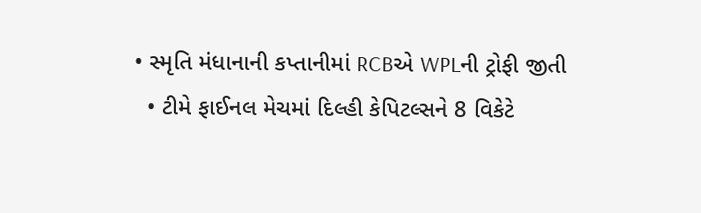• સ્મૃતિ મંધાનાની કપ્તાનીમાં RCBએ WPLની ટ્રોફી જીતી
  • ટીમે ફાઈનલ મેચમાં દિલ્હી કેપિટલ્સને 8 વિકેટે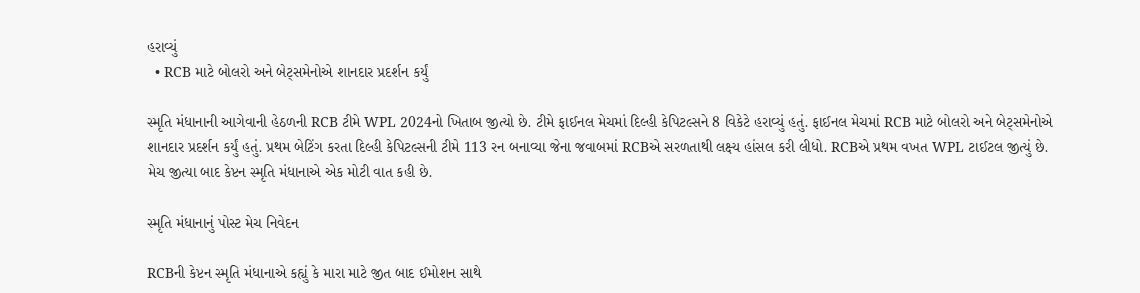હરાવ્યું
  • RCB માટે બોલરો અને બેટ્સમેનોએ શાનદાર પ્રદર્શન કર્યું

સ્મૃતિ મંધાનાની આગેવાની હેઠળની RCB ટીમે WPL 2024નો ખિતાબ જીત્યો છે. ટીમે ફાઈનલ મેચમાં દિલ્હી કેપિટલ્સને 8 વિકેટે હરાવ્યું હતું. ફાઈનલ મેચમાં RCB માટે બોલરો અને બેટ્સમેનોએ શાનદાર પ્રદર્શન કર્યું હતું. પ્રથમ બેટિંગ કરતા દિલ્હી કેપિટલ્સની ટીમે 113 રન બનાવ્યા જેના જવાબમાં RCBએ સરળતાથી લક્ષ્ય હાંસલ કરી લીધો. RCBએ પ્રથમ વખત WPL ટાઈટલ જીત્યું છે. મેચ જીત્યા બાદ કેપ્ટન સ્મૃતિ મંધાનાએ એક મોટી વાત કહી છે.

સ્મૃતિ મંધાનાનું પોસ્ટ મેચ નિવેદન

RCBની કેપ્ટન સ્મૃતિ મંધાનાએ કહ્યું કે મારા માટે જીત બાદ ઈમોશન સાથે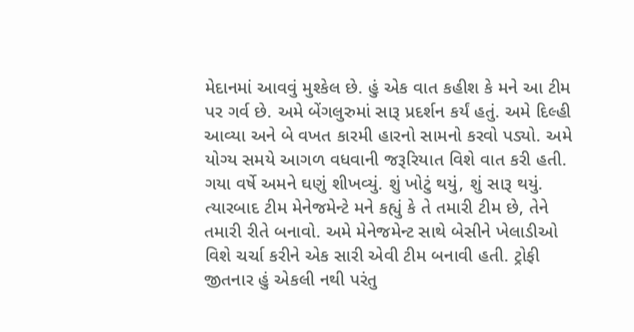મેદાનમાં આવવું મુશ્કેલ છે. હું એક વાત કહીશ કે મને આ ટીમ પર ગર્વ છે. અમે બેંગલુરુમાં સારૂ પ્રદર્શન કર્યં હતું. અમે દિલ્હી આવ્યા અને બે વખત કારમી હારનો સામનો કરવો પડ્યો. અમે યોગ્ય સમયે આગળ વધવાની જરૂરિયાત વિશે વાત કરી હતી. ગયા વર્ષે અમને ઘણું શીખવ્યું. શું ખોટું થયું, શું સારૂ થયું. ત્યારબાદ ટીમ મેનેજમેન્ટે મને કહ્યું કે તે તમારી ટીમ છે, તેને તમારી રીતે બનાવો. અમે મેનેજમેન્ટ સાથે બેસીને ખેલાડીઓ વિશે ચર્ચા કરીને એક સારી એવી ટીમ બનાવી હતી. ટ્રોફી જીતનાર હું એકલી નથી પરંતુ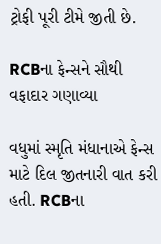ટ્રોફી પૂરી ટીમે જીતી છે.

RCBના ફેન્સને સૌથી વફાદાર ગણાવ્યા

વધુમાં સ્મૃતિ મંધાનાએ ફેન્સ માટે દિલ જીતનારી વાત કરી હતી. RCBના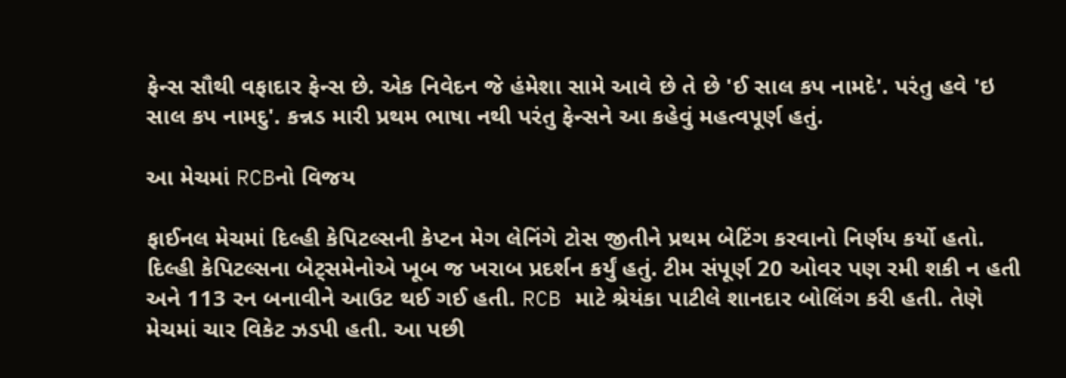ફેન્સ સૌથી વફાદાર ફેન્સ છે. એક નિવેદન જે હંમેશા સામે આવે છે તે છે 'ઈ સાલ કપ નામદે'. પરંતુ હવે 'ઇ સાલ કપ નામદુ'. કન્નડ મારી પ્રથમ ભાષા નથી પરંતુ ફેન્સને આ કહેવું મહત્વપૂર્ણ હતું.

આ મેચમાં RCBનો વિજય

ફાઈનલ મેચમાં દિલ્હી કેપિટલ્સની કેપ્ટન મેગ લેનિંગે ટોસ જીતીને પ્રથમ બેટિંગ કરવાનો નિર્ણય કર્યો હતો. દિલ્હી કેપિટલ્સના બેટ્સમેનોએ ખૂબ જ ખરાબ પ્રદર્શન કર્યું હતું. ટીમ સંપૂર્ણ 20 ઓવર પણ રમી શકી ન હતી અને 113 રન બનાવીને આઉટ થઈ ગઈ હતી. RCB માટે શ્રેયંકા પાટીલે શાનદાર બોલિંગ કરી હતી. તેણે મેચમાં ચાર વિકેટ ઝડપી હતી. આ પછી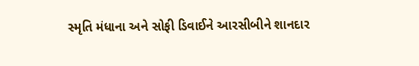સ્મૃતિ મંધાના અને સોફી ડિવાઈને આરસીબીને શાનદાર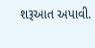શરૂઆત અપાવી.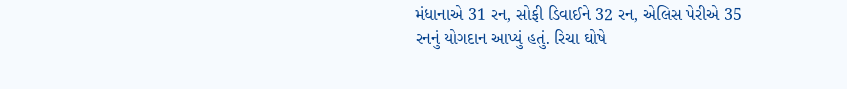મંધાનાએ 31 રન, સોફી ડિવાઈને 32 રન, એલિસ પેરીએ 35 રનનું યોગદાન આપ્યું હતું. રિચા ઘોષે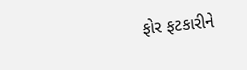ફોર ફટકારીને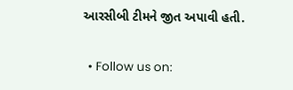આરસીબી ટીમને જીત અપાવી હતી.

  • Follow us on: